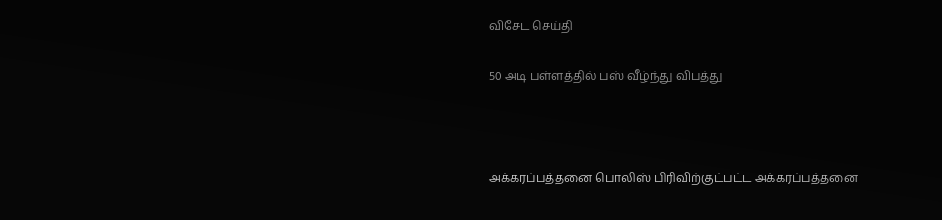விசேட செய்தி

50 அடி பள்ளத்தில் பஸ் வீழ்ந்து விபத்து



அக்கரப்பத்தனை பொலிஸ் பிரிவிற்குட்பட்ட அக்கரப்பத்தனை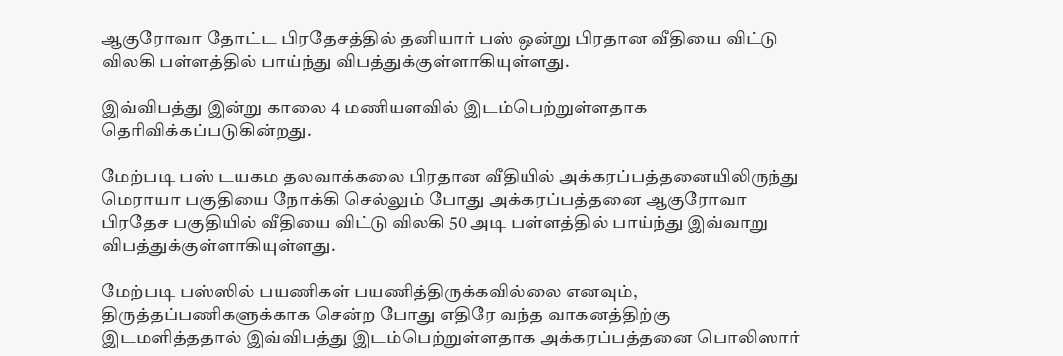ஆகுரோவா தோட்ட பிரதேசத்தில் தனியார் பஸ் ஒன்று பிரதான வீதியை விட்டு விலகி பள்ளத்தில் பாய்ந்து விபத்துக்குள்ளாகியுள்ளது.

இவ்விபத்து இன்று காலை 4 மணியளவில் இடம்பெற்றுள்ளதாக தெரிவிக்கப்படுகின்றது.

மேற்படி பஸ் டயகம தலவாக்கலை பிரதான வீதியில் அக்கரப்பத்தனையிலிருந்து மெராயா பகுதியை நோக்கி செல்லும் போது அக்கரப்பத்தனை ஆகுரோவா பிரதேச பகுதியில் வீதியை விட்டு விலகி 50 அடி பள்ளத்தில் பாய்ந்து இவ்வாறு விபத்துக்குள்ளாகியுள்ளது.

மேற்படி பஸ்ஸில் பயணிகள் பயணித்திருக்கவில்லை எனவும், திருத்தப்பணிகளுக்காக சென்ற போது எதிரே வந்த வாகனத்திற்கு இடமளித்ததால் இவ்விபத்து இடம்பெற்றுள்ளதாக அக்கரப்பத்தனை பொலிஸார்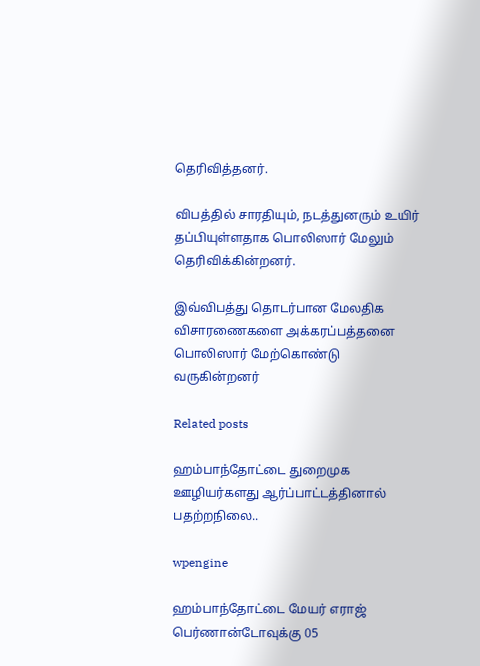தெரிவித்தனர்.

விபத்தில் சாரதியும், நடத்துனரும் உயிர் தப்பியுள்ளதாக பொலிஸார் மேலும் தெரிவிக்கின்றனர்.

இவ்விபத்து தொடர்பான மேலதிக விசாரணைகளை அக்கரப்பத்தனை பொலிஸார் மேற்கொண்டு வருகின்றனர்

Related posts

ஹம்பாந்தோட்டை துறைமுக ஊழியர்களது ஆர்ப்பாட்டத்தினால் பதற்றநிலை..

wpengine

ஹம்பாந்தோட்டை மேயர் எராஜ் பெர்ணான்டோவுக்கு 05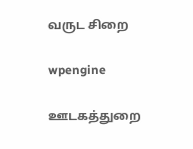வருட சிறை

wpengine

ஊடகத்துறை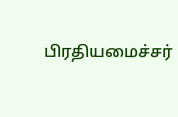பிரதியமைச்சர்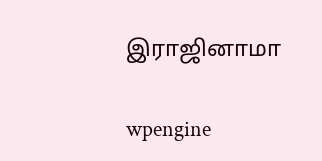இராஜினாமா

wpengine